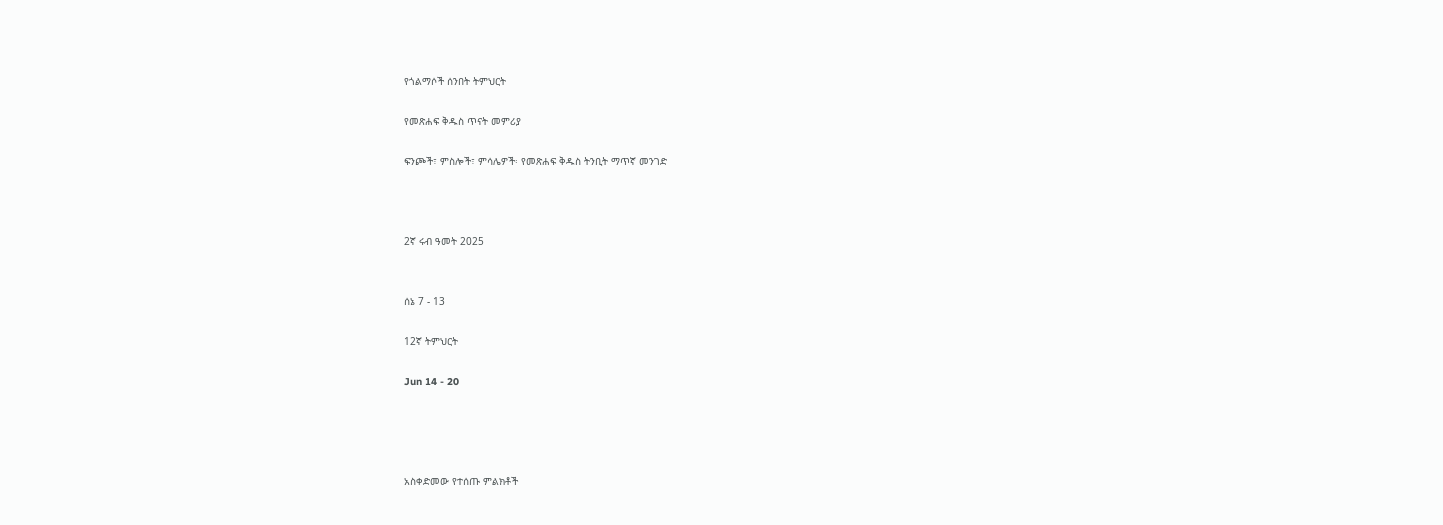የጎልማሶች ሰንበት ትምህርት

የመጽሐፍ ቅዱስ ጥናት መምሪያ

ፍንጮች፣ ምስሎች፣ ምሳሌዎች፡ የመጽሐፍ ቅዱስ ትንቢት ማጥኛ መንገድ



2ኛ ሩብ ዓመት 2025


ሰኔ 7 - 13

12ኛ ትምህርት

Jun 14 - 20




አስቀድመው የተሰጡ ምልክቶች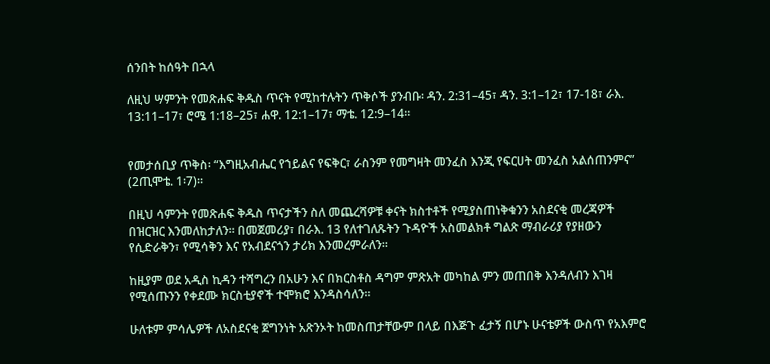ሰንበት ከሰዓት በኋላ

ለዚህ ሣምንት የመጽሐፍ ቅዱስ ጥናት የሚከተሉትን ጥቅሶች ያንብቡ፡ ዳን. 2:31–45፣ ዳን. 3:1–12፣ 17-18፣ ራእ. 13:11–17፣ ሮሜ 1:18–25፣ ሐዋ. 12:1–17፣ ማቴ. 12:9–14።


የመታሰቢያ ጥቅስ፡ “እግዚአብሔር የኀይልና የፍቅር፣ ራስንም የመግዛት መንፈስ እንጂ የፍርሀት መንፈስ አልሰጠንምና” (2ጢሞቴ. 1፡7)።

በዚህ ሳምንት የመጽሐፍ ቅዱስ ጥናታችን ስለ መጨረሻዎቹ ቀናት ክስተቶች የሚያስጠነቅቁንን አስደናቂ መረጃዎች በዝርዝር እንመለከታለን። በመጀመሪያ፣ በራእ. 13 የለተገለጹትን ጉዳዮች አስመልክቶ ግልጽ ማብራሪያ የያዘውን የሲድራቅን፣ የሚሳቅን እና የአብደናጎን ታሪክ እንመረምራለን።

ከዚያም ወደ አዲስ ኪዳን ተሻግረን በአሁን እና በክርስቶስ ዳግም ምጽአት መካከል ምን መጠበቅ እንዳለብን እገዛ የሚሰጡንን የቀደሙ ክርስቲያኖች ተሞክሮ እንዳስሳለን።

ሁለቱም ምሳሌዎች ለአስደናቂ ጀግንነት አጽንኦት ከመስጠታቸውም በላይ በእጅጉ ፈታኝ በሆኑ ሁናቴዎች ውስጥ የአእምሮ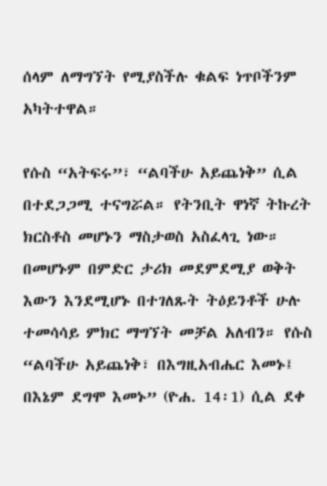ሰላም ለማግኘት የሚያስችሉ ቁልፍ ነጥቦችንም አካትተዋል።

የሱስ “አትፍሩ”፣ “ልባችሁ አይጨነቅ” ሲል በተደጋጋሚ ተናግሯል። የትንቢት ዋነኛ ትኩረት ክርስቶስ መሆኑን ማስታወስ አስፈላጊ ነው። በመሆኑም በምድር ታሪክ መደምደሚያ ወቅት እውን እንደሚሆኑ በተገለጹት ትዕይንቶች ሁሉ ተመሳሳይ ምክር ማግኘት መቻል አለብን። የሱስ “ልባችሁ አይጨነቅ፣ በእግዚአብሔር እመኑ፤ በእኔም ደግሞ እመኑ” (ዮሐ. 14፡1) ሲል ደቀ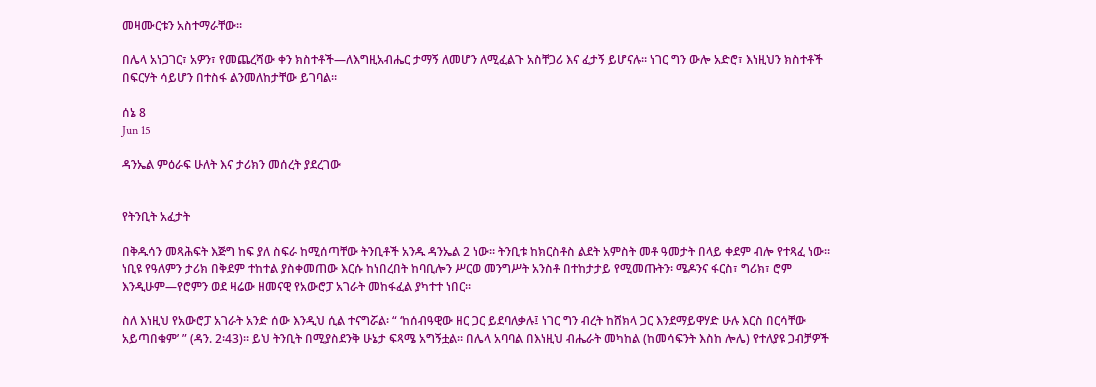መዛሙርቱን አስተማራቸው።

በሌላ አነጋገር፣ አዎን፣ የመጨረሻው ቀን ክስተቶች—ለእግዚአብሔር ታማኝ ለመሆን ለሚፈልጉ አስቸጋሪ እና ፈታኝ ይሆናሉ። ነገር ግን ውሎ አድሮ፣ እነዚህን ክስተቶች በፍርሃት ሳይሆን በተስፋ ልንመለከታቸው ይገባል።

ሰኔ 8
Jun 15

ዳንኤል ምዕራፍ ሁለት እና ታሪክን መሰረት ያደረገው


የትንቢት አፈታት

በቅዱሳን መጻሕፍት እጅግ ከፍ ያለ ስፍራ ከሚሰጣቸው ትንቢቶች አንዱ ዳንኤል 2 ነው። ትንቢቱ ከክርስቶስ ልደት አምስት መቶ ዓመታት በላይ ቀደም ብሎ የተጻፈ ነው። ነቢዩ የዓለምን ታሪክ በቅደም ተከተል ያስቀመጠው እርሱ ከነበረበት ከባቢሎን ሥርወ መንግሥት አንስቶ በተከታታይ የሚመጡትን፡ ሜዶንና ፋርስ፣ ግሪክ፣ ሮም እንዲሁም—የሮምን ወደ ዛሬው ዘመናዊ የአውሮፓ አገራት መከፋፈል ያካተተ ነበር።

ስለ እነዚህ የአውሮፓ አገራት አንድ ሰው እንዲህ ሲል ተናግሯል፡ “ ‘ከሰብዓዊው ዘር ጋር ይደባለቃሉ፤ ነገር ግን ብረት ከሸክላ ጋር እንደማይዋሃድ ሁሉ እርስ በርሳቸው አይጣበቁም’ ” (ዳን. 2፡43)። ይህ ትንቢት በሚያስደንቅ ሁኔታ ፍጻሜ አግኝቷል። በሌላ አባባል በእነዚህ ብሔራት መካከል (ከመሳፍንት እስከ ሎሌ) የተለያዩ ጋብቻዎች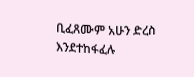ቢፈጸሙም አሁን ድረስ እንደተከፋፈሉ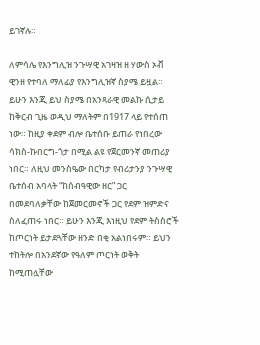ይገኛሉ።

ለምሳሌ የእንግሊዝ ንጉሣዊ አገዛዝ ዘ ሃውስ ኦቭ ዊንዘ የተባለ ማለፊያ የእንግሊዝኛ ስያሜ ይዟል። ይሁን እንጂ ይህ ስያሜ በአንጻራዊ መልኩ ሲታይ ከቅርብ ጊዜ ወዲህ ማለትም በ1917 ላይ የተሰጠ ነው። ከዚያ ቀደም ብሎ ቤተሰቡ ይጠራ የነበረው ሳክስ-ኩበርግ-ጎታ በሚል ልዩ የጀርመንኛ መጠሪያ ነበር። ለዚህ መንስዔው በርካታ የብሪታንያ ንጉሣዊ ቤተሰብ አባላት “ከሰብዓዊው ዘር” ጋር በመደባለቃቸው ከጀመርመኖች ጋር የደም ዝምድና ስለፈጠሩ ነበር። ይሁን እንጂ እነዚህ የደም ትስስሮች ከጦርነት ይታደጓቸው ዘንድ በቂ አልነበሩም። ይህን ተከትሎ በአንደኛው የዓለም ጦርነት ወቅት ከሚጠሏቸው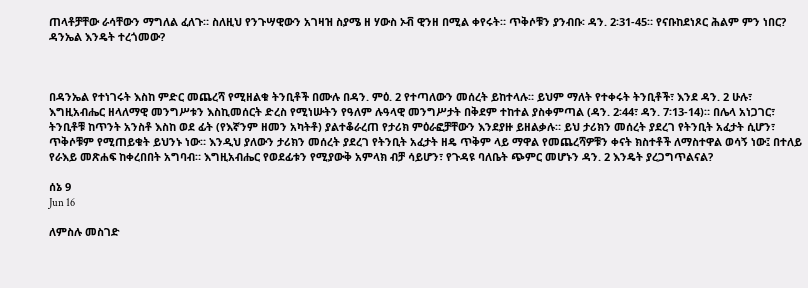ጠላቶቻቸው ራሳቸውን ማግለል ፈለጉ። ስለዚህ የንጉሣዊውን አገዛዝ ስያሜ ዘ ሃውስ ኦቭ ዊንዘ በሚል ቀየሩት። ጥቅሶቹን ያንብቡ፡ ዳን. 2፡31-45። የናቡከደነጾር ሕልም ምን ነበር? ዳንኤል እንዴት ተረጎመው?



በዳንኤል የተነገሩት እስከ ምድር መጨረሻ የሚዘልቁ ትንቢቶች በሙሉ በዳን. ምዕ. 2 የተጣለውን መሰረት ይከተላሉ። ይህም ማለት የተቀሩት ትንቢቶች፣ እንደ ዳን. 2 ሁሉ፣ እግዚአብሔር ዘላለማዊ መንግሥቱን እስኪመሰርት ድረስ የሚነሡትን የዓለም ሉዓላዊ መንግሥታት በቅደም ተከተል ያስቀምጣል (ዳን. 2፡44፣ ዳን. 7፡13-14)። በሌላ አነጋገር፣ ትንቢቶቹ ከጥንት አንስቶ እስከ ወደ ፊት (የእኛንም ዘመን አካትቶ) ያልተቆራረጠ የታሪክ ምዕራፎቻቸውን እንደያዙ ይዘልቃሉ። ይህ ታሪክን መሰረት ያደረገ የትንቢት አፈታት ሲሆን፣ ጥቅሶቹም የሚጠይቁት ይህንኑ ነው። እንዲህ ያለውን ታሪክን መሰረት ያደረገ የትንቢት አፈታት ዘዴ ጥቅም ላይ ማዋል የመጨረሻዎቹን ቀናት ክስተቶች ለማስተዋል ወሳኝ ነው፤ በተለይ የራእይ መጽሐፍ ከቀረበበት አግባብ። እግዚአብሔር የወደፊቱን የሚያውቅ አምላክ ብቻ ሳይሆን፣ የጉዳዩ ባለቤት ጭምር መሆኑን ዳን. 2 እንዴት ያረጋግጥልናል?

ሰኔ 9
Jun 16

ለምስሉ መስገድ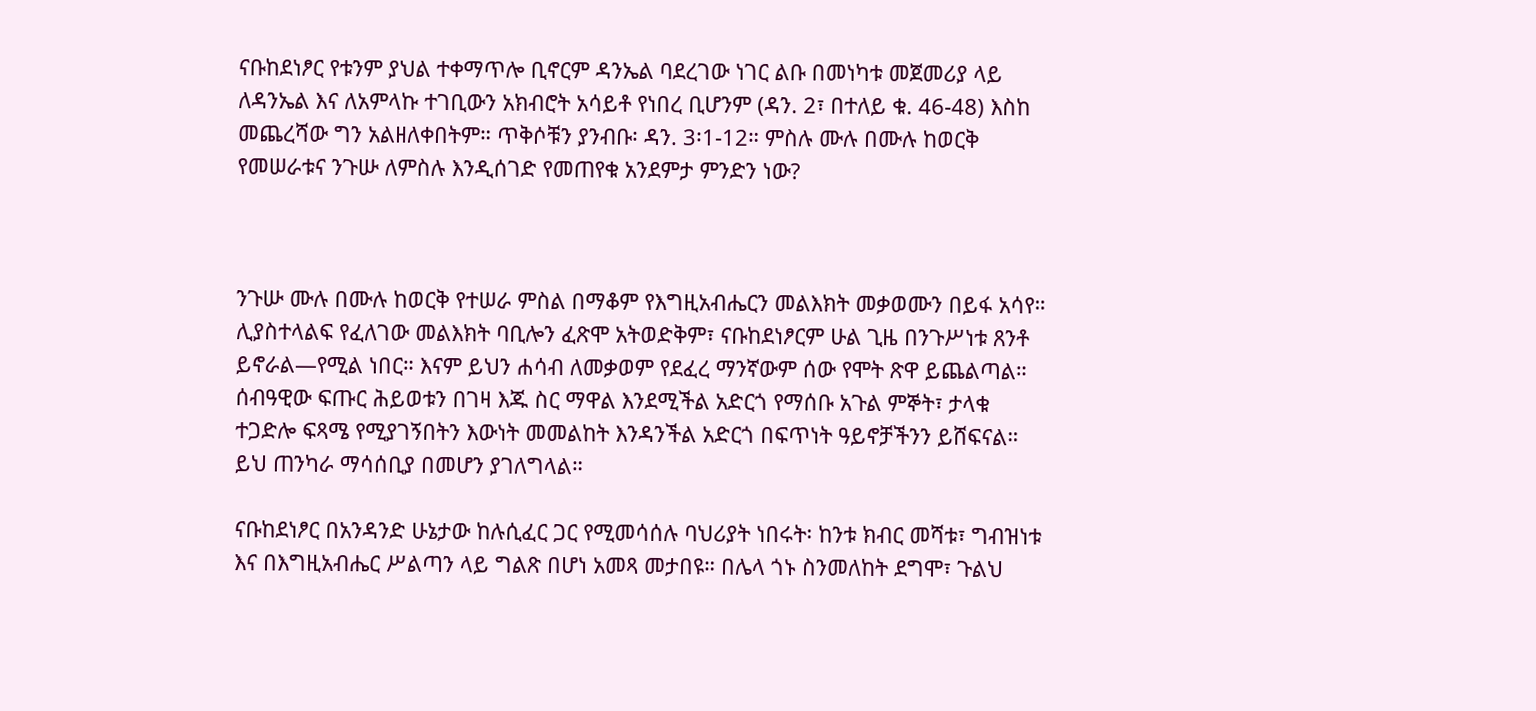ናቡከደነፆር የቱንም ያህል ተቀማጥሎ ቢኖርም ዳንኤል ባደረገው ነገር ልቡ በመነካቱ መጀመሪያ ላይ ለዳንኤል እና ለአምላኩ ተገቢውን አክብሮት አሳይቶ የነበረ ቢሆንም (ዳን. 2፣ በተለይ ቁ. 46-48) እስከ መጨረሻው ግን አልዘለቀበትም። ጥቅሶቹን ያንብቡ፡ ዳን. 3፡1-12። ምስሉ ሙሉ በሙሉ ከወርቅ የመሠራቱና ንጉሡ ለምስሉ እንዲሰገድ የመጠየቁ አንደምታ ምንድን ነው?



ንጉሡ ሙሉ በሙሉ ከወርቅ የተሠራ ምስል በማቆም የእግዚአብሔርን መልእክት መቃወሙን በይፋ አሳየ። ሊያስተላልፍ የፈለገው መልእክት ባቢሎን ፈጽሞ አትወድቅም፣ ናቡከደነፆርም ሁል ጊዜ በንጉሥነቱ ጸንቶ ይኖራል—የሚል ነበር። እናም ይህን ሐሳብ ለመቃወም የደፈረ ማንኛውም ሰው የሞት ጽዋ ይጨልጣል። ሰብዓዊው ፍጡር ሕይወቱን በገዛ እጁ ስር ማዋል እንደሚችል አድርጎ የማሰቡ አጉል ምኞት፣ ታላቁ ተጋድሎ ፍጻሜ የሚያገኝበትን እውነት መመልከት እንዳንችል አድርጎ በፍጥነት ዓይኖቻችንን ይሸፍናል። ይህ ጠንካራ ማሳሰቢያ በመሆን ያገለግላል።

ናቡከደነፆር በአንዳንድ ሁኔታው ከሉሲፈር ጋር የሚመሳሰሉ ባህሪያት ነበሩት፡ ከንቱ ክብር መሻቱ፣ ግብዝነቱ እና በእግዚአብሔር ሥልጣን ላይ ግልጽ በሆነ አመጻ መታበዩ። በሌላ ጎኑ ስንመለከት ደግሞ፣ ጉልህ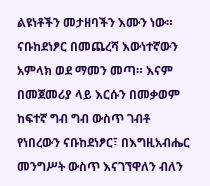ልዩነቶችን መታዘባችን እሙን ነው። ናቡከደነፆር በመጨረሻ እውነተኛውን አምላክ ወደ ማመን መጣ። እናም በመጀመሪያ ላይ እርሱን በመቃወም ከፍተኛ ግብ ግብ ውስጥ ገብቶ የነበረውን ናቡከደነፆር፣ በእግዚአብሔር መንግሥት ውስጥ እናገኘዋለን ብለን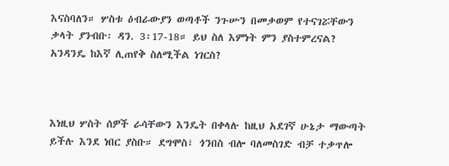እናስባለን። ሦስቱ ዕብራውያን ወጣቶች ንጉሡን በመቃወም የተናገሯቸውን ቃላት ያንብቡ፡ ዳን. 3፡17-18። ይህ ስለ እምነት ምን ያስተምረናል? አንዳንዴ ከእኛ ሊጠየቅ ስለሚችል ነገርስ?



እነዚህ ሦስት ሰዎች ራሳቸውን እንዴት በቀላሉ ከዚህ አደገኛ ሁኔታ ማውጣት ይችሉ እንደ ነበር ያስቡ። ደግሞስ፣ ጎንበስ ብሎ ባለመስገድ ብቻ ተቃጥሎ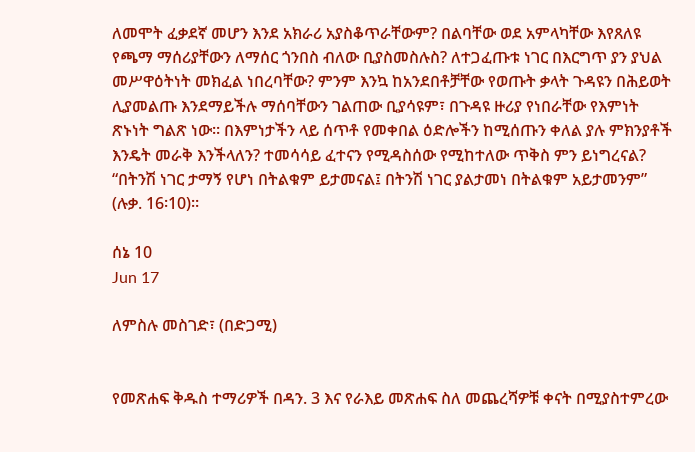ለመሞት ፈቃደኛ መሆን እንደ አክራሪ አያስቆጥራቸውም? በልባቸው ወደ አምላካቸው እየጸለዩ የጫማ ማሰሪያቸውን ለማሰር ጎንበስ ብለው ቢያስመስሉስ? ለተጋፈጡቱ ነገር በእርግጥ ያን ያህል መሥዋዕትነት መክፈል ነበረባቸው? ምንም እንኳ ከአንደበቶቻቸው የወጡት ቃላት ጉዳዩን በሕይወት ሊያመልጡ እንደማይችሉ ማሰባቸውን ገልጠው ቢያሳዩም፣ በጉዳዩ ዙሪያ የነበራቸው የእምነት ጽኑነት ግልጽ ነው። በእምነታችን ላይ ሰጥቶ የመቀበል ዕድሎችን ከሚሰጡን ቀለል ያሉ ምክንያቶች እንዴት መራቅ እንችላለን? ተመሳሳይ ፈተናን የሚዳስሰው የሚከተለው ጥቅስ ምን ይነግረናል? “በትንሽ ነገር ታማኝ የሆነ በትልቁም ይታመናል፤ በትንሽ ነገር ያልታመነ በትልቁም አይታመንም” (ሉቃ. 16፡10)።

ሰኔ 10
Jun 17

ለምስሉ መስገድ፣ (በድጋሚ)


የመጽሐፍ ቅዱስ ተማሪዎች በዳን. 3 እና የራእይ መጽሐፍ ስለ መጨረሻዎቹ ቀናት በሚያስተምረው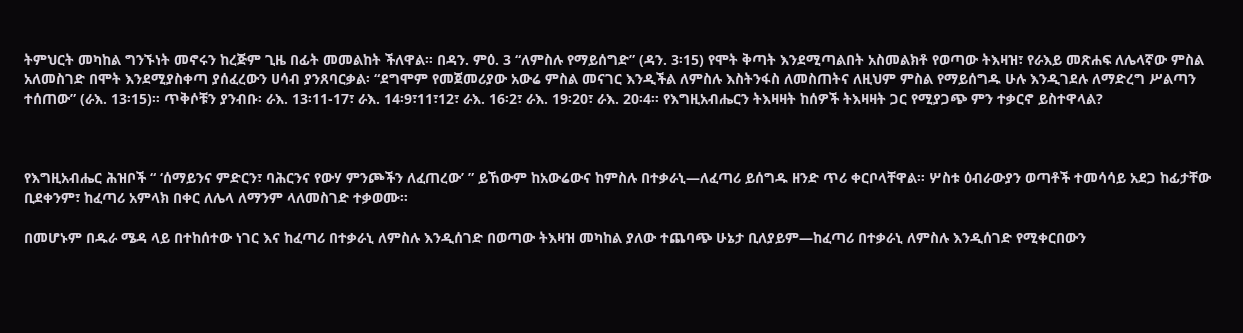ትምህርት መካከል ግንኙነት መኖሩን ከረጅም ጊዜ በፊት መመልከት ችለዋል። በዳን. ምዕ. 3 “ለምስሉ የማይሰግድ” (ዳን. 3፡15) የሞት ቅጣት እንደሚጣልበት አስመልክቶ የወጣው ትእዛዝ፣ የራእይ መጽሐፍ ለሌላኛው ምስል አለመስገድ በሞት እንደሚያስቀጣ ያሰፈረውን ሀሳብ ያንጸባርቃል፡ “ደግሞም የመጀመሪያው አውሬ ምስል መናገር እንዲችል ለምስሉ እስትንፋስ ለመስጠትና ለዚህም ምስል የማይሰግዱ ሁሉ እንዲገደሉ ለማድረግ ሥልጣን ተሰጠው” (ራእ. 13፡15)። ጥቅሶቹን ያንብቡ፡ ራእ. 13፡11-17፣ ራእ. 14፡9፣11፣12፣ ራእ. 16፡2፣ ራእ. 19፡20፣ ራእ. 20፡4። የእግዚአብሔርን ትእዛዛት ከሰዎች ትእዛዛት ጋር የሚያጋጭ ምን ተቃርኖ ይስተዋላል?



የእግዚአብሔር ሕዝቦች “ ‘ሰማይንና ምድርን፣ ባሕርንና የውሃ ምንጮችን ለፈጠረው’ ” ይኸውም ከአውሬውና ከምስሉ በተቃራኒ—ለፈጣሪ ይሰግዱ ዘንድ ጥሪ ቀርቦላቸዋል። ሦስቱ ዕብራውያን ወጣቶች ተመሳሳይ አደጋ ከፊታቸው ቢደቀንም፣ ከፈጣሪ አምላክ በቀር ለሌላ ለማንም ላለመስገድ ተቃወሙ።

በመሆኑም በዱራ ሜዳ ላይ በተከሰተው ነገር እና ከፈጣሪ በተቃራኒ ለምስሉ እንዲሰገድ በወጣው ትእዛዝ መካከል ያለው ተጨባጭ ሁኔታ ቢለያይም—ከፈጣሪ በተቃራኒ ለምስሉ እንዲሰገድ የሚቀርበውን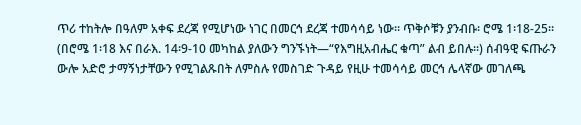ጥሪ ተከትሎ በዓለም አቀፍ ደረጃ የሚሆነው ነገር በመርኅ ደረጃ ተመሳሳይ ነው። ጥቅሶቹን ያንብቡ፡ ሮሜ 1፡18-25። (በሮሜ 1፡18 እና በራእ. 14፡9-10 መካከል ያለውን ግንኙነት—“የእግዚአብሔር ቁጣ” ልብ ይበሉ።) ሰብዓዊ ፍጡራን ውሎ አድሮ ታማኝነታቸውን የሚገልጹበት ለምስሉ የመስገድ ጉዳይ የዚሁ ተመሳሳይ መርኅ ሌላኛው መገለጫ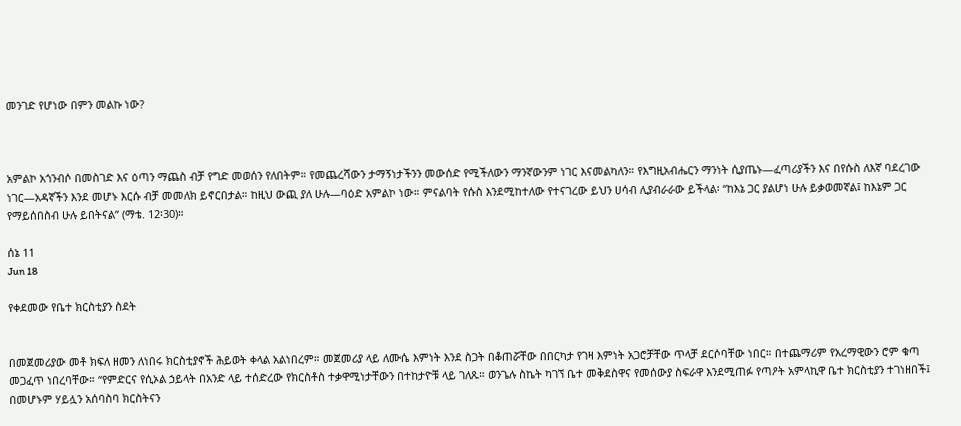መንገድ የሆነው በምን መልኩ ነው?



አምልኮ አጎንብሶ በመስገድ እና ዕጣን ማጨስ ብቻ የግድ መወሰን የለበትም። የመጨረሻውን ታማኝነታችንን መውሰድ የሚችለውን ማንኛውንም ነገር እናመልካለን። የእግዚአብሔርን ማንነት ሲያጤኑ—ፈጣሪያችን እና በየሱስ ለእኛ ባደረገው ነገር—አዳኛችን እንደ መሆኑ እርሱ ብቻ መመለክ ይኖርበታል። ከዚህ ውጪ ያለ ሁሉ—ባዕድ አምልኮ ነው። ምናልባት የሱስ እንደሚከተለው የተናገረው ይህን ሀሳብ ሊያብራራው ይችላል፡ “ከእኔ ጋር ያልሆነ ሁሉ ይቃወመኛል፤ ከእኔም ጋር የማይሰበስብ ሁሉ ይበትናል” (ማቴ. 12፡30)።

ሰኔ 11
Jun 18

የቀደመው የቤተ ክርስቲያን ስደት


በመጀመሪያው መቶ ክፍለ ዘመን ለነበሩ ክርስቲያኖች ሕይወት ቀላል አልነበረም። መጀመሪያ ላይ ለሙሴ እምነት እንደ ስጋት በቆጠሯቸው በበርካታ የገዛ እምነት አጋሮቻቸው ጥላቻ ደርሶባቸው ነበር። በተጨማሪም የአረማዊውን ሮም ቁጣ መጋፈጥ ነበረባቸው። “የምድርና የሲኦል ኃይላት በአንድ ላይ ተሰድረው የክርስቶስ ተቃዋሚነታቸውን በተከታዮቹ ላይ ገለጹ። ወንጌሉ ስኬት ካገኘ ቤተ መቅደስዋና የመሰውያ ስፍራዋ እንደሚጠፉ የጣዖት አምላኪዋ ቤተ ክርስቲያን ተገነዘበች፤ በመሆኑም ሃይሏን አሰባስባ ክርስትናን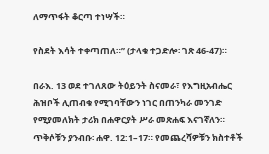ለማጥፋት ቆርጣ ተነሣች።

የስደት እሳት ተቀጣጠለ።” (ታላቁ ተጋድሎ፡ ገጽ 46-47)።

በራእ. 13 ወደ ተገለጸው ትዕይንት ስናመራ፣ የእግዚአብሔር ሕዝቦች ሊጠብቁ የሚገባቸውን ነገር በጠንካራ መንገድ የሚያመለክት ታሪክ በሐዋርያት ሥራ መጽሐፍ እናገኛለን። ጥቅሶቹን ያንብቡ፡ ሐዋ. 12:1–17። የመጨረሻዎቹን ክስተቶች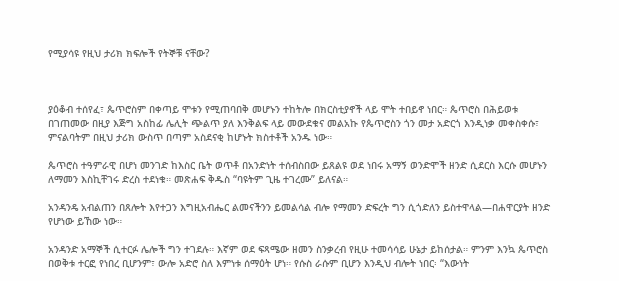የሚያሳዩ የዚህ ታሪክ ክፍሎች የትኞቹ ናቸው?



ያዕቆብ ተሰየፈ፣ ጴጥሮስም በቀጣይ ሞቱን የሚጠባበቅ መሆኑን ተከትሎ በክርስቲያኖች ላይ ሞት ተበይኖ ነበር። ጴጥሮስ በሕይወቱ በገጠመው በዚያ እጅግ አስከፊ ሌሊት ጭልጥ ያለ እንቅልፍ ላይ መውደቁና መልአኩ የጴጥሮስን ጎን መታ አድርጎ እንዲነቃ መቀስቀሱ፣ ምናልባትም በዚህ ታሪክ ውስጥ በጣም አስደናቂ ከሆኑት ክስተቶች አንዱ ነው።

ጴጥሮስ ተዓምራዊ በሆነ መንገድ ከእስር ቤት ወጥቶ በአንድነት ተሰብስበው ይጸልዩ ወደ ነበሩ አማኝ ወንድሞች ዘንድ ሲደርስ እርሱ መሆኑን ለማመን እስኪቸገሩ ድረስ ተደነቁ። መጽሐፍ ቅዱስ “ባዩትም ጊዜ ተገረሙ” ይለናል።

አንዳንዴ አብልጠን በጸሎት እየተጋን እግዚአብሔር ልመናችንን ይመልሳል ብሎ የማመን ድፍረት ግን ሲጎድለን ይስተዋላል—በሐዋርያት ዘንድ የሆነው ይኸው ነው።

አንዳንድ አማኞች ሲተርፉ ሌሎች ግን ተገደሉ። እኛም ወደ ፍጻሜው ዘመን ስንቃረብ የዚሁ ተመሳሳይ ሁኔታ ይከሰታል። ምንም እንኳ ጴጥሮስ በወቅቱ ተርፎ የነበረ ቢሆንም፣ ውሎ አድሮ ስለ እምነቱ ሰማዕት ሆነ። የሱስ ራሱም ቢሆን እንዲህ ብሎት ነበር፡ “እውነት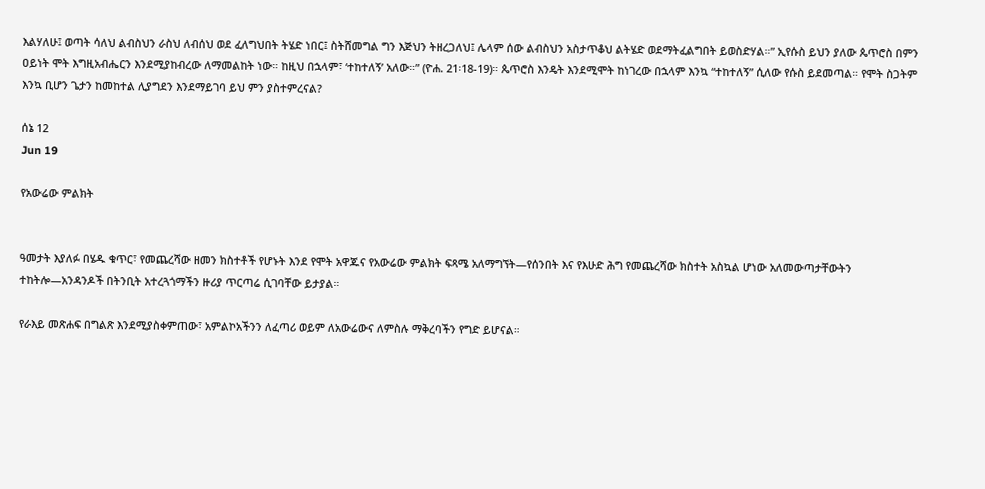እልሃለሁ፤ ወጣት ሳለህ ልብስህን ራስህ ለብሰህ ወደ ፈለግህበት ትሄድ ነበር፤ ስትሸመግል ግን እጅህን ትዘረጋለህ፤ ሌላም ሰው ልብስህን አስታጥቆህ ልትሄድ ወደማትፈልግበት ይወስድሃል።” ኢየሱስ ይህን ያለው ጴጥሮስ በምን ዐይነት ሞት እግዚአብሔርን እንደሚያከብረው ለማመልከት ነው። ከዚህ በኋላም፣ ‘ተከተለኝ’ አለው።” (ዮሐ. 21፡18-19)። ጴጥሮስ እንዴት እንደሚሞት ከነገረው በኋላም እንኳ “ተከተለኝ” ሲለው የሱስ ይደመጣል። የሞት ስጋትም እንኳ ቢሆን ጌታን ከመከተል ሊያግደን እንደማይገባ ይህ ምን ያስተምረናል?

ሰኔ 12
Jun 19

የአውሬው ምልክት


ዓመታት እያለፉ በሄዱ ቁጥር፣ የመጨረሻው ዘመን ክስተቶች የሆኑት እንደ የሞት አዋጁና የአውሬው ምልክት ፍጻሜ አለማግኘት—የሰንበት እና የእሁድ ሕግ የመጨረሻው ክስተት አስኳል ሆነው አለመውጣታቸውትን ተከትሎ—አንዳንዶች በትንቢት አተረጓጎማችን ዙሪያ ጥርጣሬ ሲገባቸው ይታያል።

የራእይ መጽሐፍ በግልጽ እንደሚያስቀምጠው፣ አምልኮአችንን ለፈጣሪ ወይም ለአውሬውና ለምስሉ ማቅረባችን የግድ ይሆናል።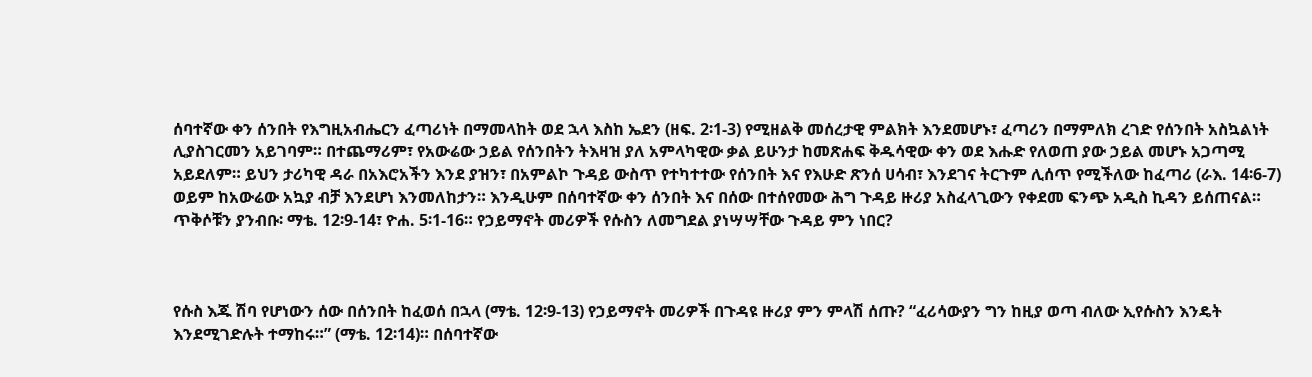ሰባተኛው ቀን ሰንበት የእግዚአብሔርን ፈጣሪነት በማመላከት ወደ ኋላ እስከ ኤደን (ዘፍ. 2፡1-3) የሚዘልቅ መሰረታዊ ምልክት እንደመሆኑ፣ ፈጣሪን በማምለክ ረገድ የሰንበት አስኳልነት ሊያስገርመን አይገባም። በተጨማሪም፣ የአውሬው ኃይል የሰንበትን ትእዛዝ ያለ አምላካዊው ቃል ይሁንታ ከመጽሐፍ ቅዱሳዊው ቀን ወደ እሑድ የለወጠ ያው ኃይል መሆኑ አጋጣሚ አይደለም። ይህን ታሪካዊ ዳራ በአእሮአችን እንደ ያዝን፣ በአምልኮ ጉዳይ ውስጥ የተካተተው የሰንበት እና የእሁድ ጽንሰ ሀሳብ፣ እንደገና ትርጉም ሊሰጥ የሚችለው ከፈጣሪ (ራእ. 14፡6-7) ወይም ከአውሬው አኳያ ብቻ እንደሆነ እንመለከታን። እንዲሁም በሰባተኛው ቀን ሰንበት እና በሰው በተሰየመው ሕግ ጉዳይ ዙሪያ አስፈላጊውን የቀደመ ፍንጭ አዲስ ኪዳን ይሰጠናል። ጥቅሶቹን ያንብቡ፡ ማቴ. 12፡9-14፣ ዮሐ. 5፡1-16። የኃይማኖት መሪዎች የሱስን ለመግደል ያነሣሣቸው ጉዳይ ምን ነበር?



የሱስ እጁ ሽባ የሆነውን ሰው በሰንበት ከፈወሰ በኋላ (ማቴ. 12፡9-13) የኃይማኖት መሪዎች በጉዳዩ ዙሪያ ምን ምላሽ ሰጡ? “ፈሪሳውያን ግን ከዚያ ወጣ ብለው ኢየሱስን እንዴት እንደሚገድሉት ተማከሩ።” (ማቴ. 12፡14)። በሰባተኛው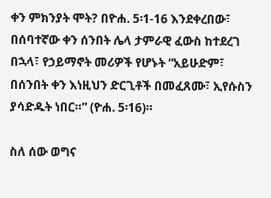ቀን ምክንያት ሞት? በዮሐ. 5፡1-16 እንደቀረበው፣ በሰባተኛው ቀን ሰንበት ሌላ ታምራዊ ፈውስ ከተደረገ በኋላ፣ የኃይማኖት መሪዎች የሆኑት “አይሁድም፣ በሰንበት ቀን እነዚህን ድርጊቶች በመፈጸሙ፣ ኢየሱስን ያሳድዱት ነበር።” (ዮሐ. 5፡16)።

ስለ ሰው ወግና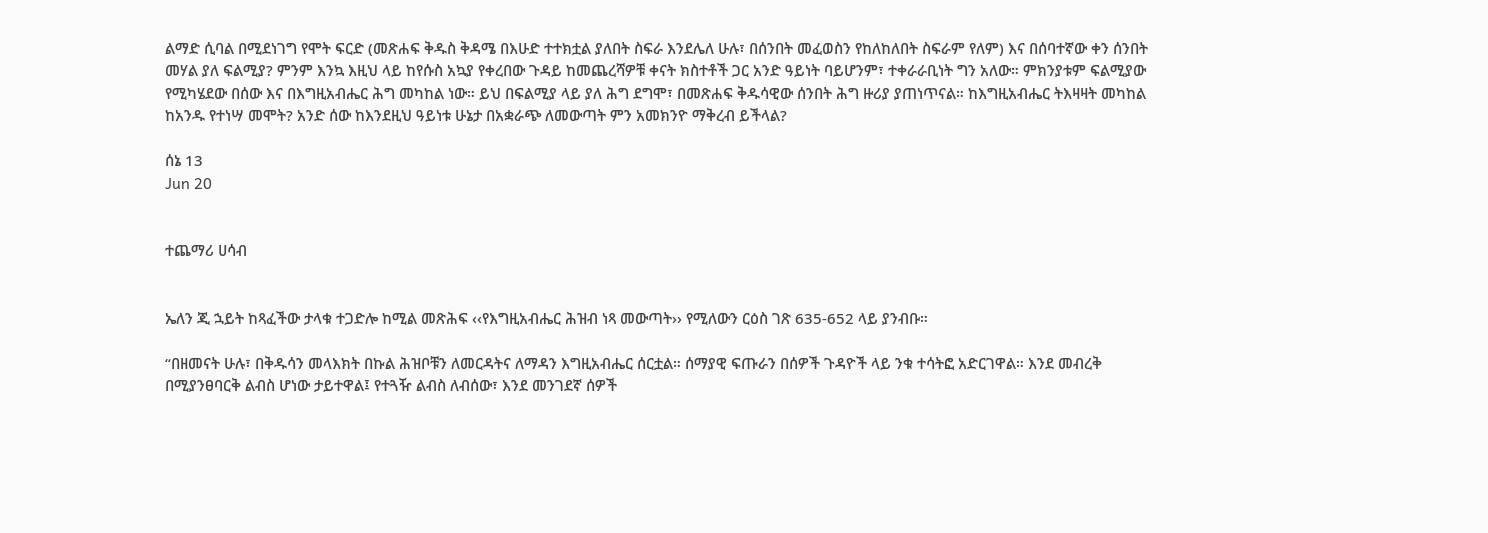ልማድ ሲባል በሚደነገግ የሞት ፍርድ (መጽሐፍ ቅዱስ ቅዳሜ በእሁድ ተተክቷል ያለበት ስፍራ እንደሌለ ሁሉ፣ በሰንበት መፈወስን የከለከለበት ስፍራም የለም) እና በሰባተኛው ቀን ሰንበት መሃል ያለ ፍልሚያ? ምንም እንኳ እዚህ ላይ ከየሱስ አኳያ የቀረበው ጉዳይ ከመጨረሻዎቹ ቀናት ክስተቶች ጋር አንድ ዓይነት ባይሆንም፣ ተቀራራቢነት ግን አለው። ምክንያቱም ፍልሚያው የሚካሄደው በሰው እና በእግዚአብሔር ሕግ መካከል ነው። ይህ በፍልሚያ ላይ ያለ ሕግ ደግሞ፣ በመጽሐፍ ቅዱሳዊው ሰንበት ሕግ ዙሪያ ያጠነጥናል። ከእግዚአብሔር ትእዛዛት መካከል ከአንዱ የተነሣ መሞት? አንድ ሰው ከእንደዚህ ዓይነቱ ሁኔታ በአቋራጭ ለመውጣት ምን አመክንዮ ማቅረብ ይችላል?

ሰኔ 13
Jun 20


ተጨማሪ ሀሳብ


ኤለን ጂ ኋይት ከጻፈችው ታላቁ ተጋድሎ ከሚል መጽሕፍ ‹‹የእግዚአብሔር ሕዝብ ነጻ መውጣት›› የሚለውን ርዕስ ገጽ 635-652 ላይ ያንብቡ።

“በዘመናት ሁሉ፣ በቅዱሳን መላእክት በኩል ሕዝቦቹን ለመርዳትና ለማዳን እግዚአብሔር ሰርቷል። ሰማያዊ ፍጡራን በሰዎች ጉዳዮች ላይ ንቁ ተሳትፎ አድርገዋል። እንደ መብረቅ በሚያንፀባርቅ ልብስ ሆነው ታይተዋል፤ የተጓዥ ልብስ ለብሰው፣ እንደ መንገደኛ ሰዎች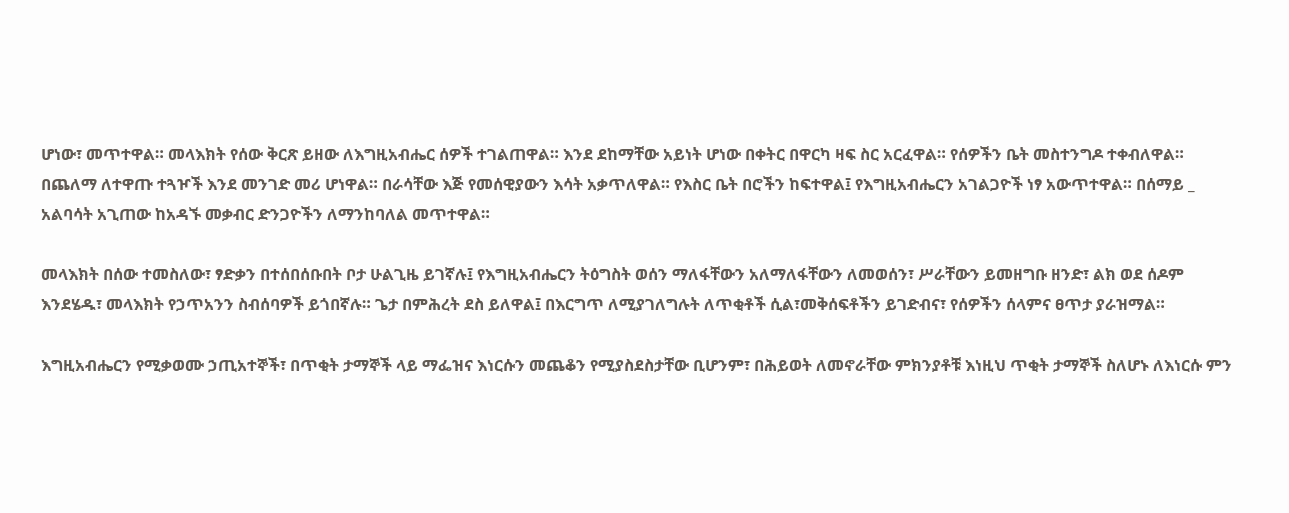ሆነው፣ መጥተዋል። መላእክት የሰው ቅርጽ ይዘው ለእግዚአብሔር ሰዎች ተገልጠዋል። እንደ ደከማቸው አይነት ሆነው በቀትር በዋርካ ዛፍ ስር አርፈዋል። የሰዎችን ቤት መስተንግዶ ተቀብለዋል። በጨለማ ለተዋጡ ተጓዦች እንደ መንገድ መሪ ሆነዋል። በራሳቸው እጅ የመሰዊያውን እሳት አቃጥለዋል። የእስር ቤት በሮችን ከፍተዋል፤ የእግዚአብሔርን አገልጋዮች ነፃ አውጥተዋል። በሰማይ _ አልባሳት አጊጠው ከአዳኙ መቃብር ድንጋዮችን ለማንከባለል መጥተዋል።

መላእክት በሰው ተመስለው፣ ፃድቃን በተሰበሰቡበት ቦታ ሁልጊዜ ይገኛሉ፤ የእግዚአብሔርን ትዕግስት ወሰን ማለፋቸውን አለማለፋቸውን ለመወሰን፣ ሥራቸውን ይመዘግቡ ዘንድ፣ ልክ ወደ ሰዶም እንደሄዱ፣ መላእክት የኃጥአንን ስብሰባዎች ይጎበኛሉ። ጌታ በምሕረት ደስ ይለዋል፤ በእርግጥ ለሚያገለግሉት ለጥቂቶች ሲል፣መቅሰፍቶችን ይገድብና፣ የሰዎችን ሰላምና ፀጥታ ያራዝማል።

እግዚአብሔርን የሚቃወሙ ኃጢአተኞች፣ በጥቂት ታማኞች ላይ ማፌዝና እነርሱን መጨቆን የሚያስደስታቸው ቢሆንም፣ በሕይወት ለመኖራቸው ምክንያቶቹ እነዚህ ጥቂት ታማኞች ስለሆኑ ለእነርሱ ምን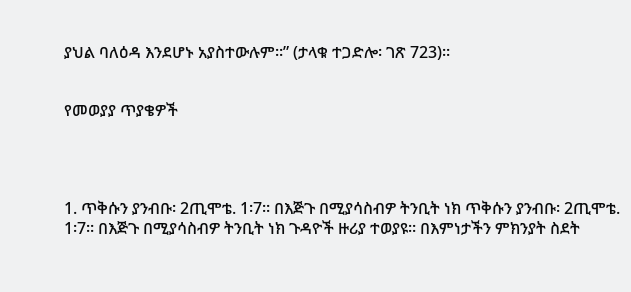ያህል ባለዕዳ እንደሆኑ አያስተውሉም።” (ታላቁ ተጋድሎ፡ ገጽ 723)።


የመወያያ ጥያቄዎች




1. ጥቅሱን ያንብቡ፡ 2ጢሞቴ. 1፡7። በእጅጉ በሚያሳስብዎ ትንቢት ነክ ጥቅሱን ያንብቡ፡ 2ጢሞቴ. 1፡7። በእጅጉ በሚያሳስብዎ ትንቢት ነክ ጉዳዮች ዙሪያ ተወያዩ። በእምነታችን ምክንያት ስደት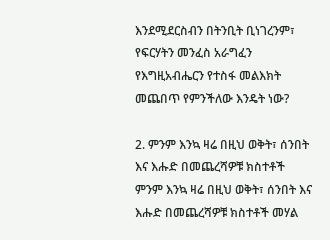እንደሚደርስብን በትንቢት ቢነገረንም፣ የፍርሃትን መንፈስ አራግፈን የእግዚአብሔርን የተስፋ መልእክት መጨበጥ የምንችለው እንዴት ነው?

2. ምንም እንኳ ዛሬ በዚህ ወቅት፣ ሰንበት እና እሑድ በመጨረሻዎቹ ክስተቶች ምንም እንኳ ዛሬ በዚህ ወቅት፣ ሰንበት እና እሑድ በመጨረሻዎቹ ክስተቶች መሃል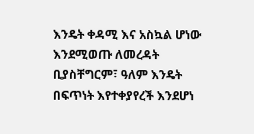እንዴት ቀዳሚ እና አስኳል ሆነው እንደሚወጡ ለመረዳት ቢያስቸግርም፣ ዓለም እንዴት በፍጥነት እየተቀያየረች እንደሆነ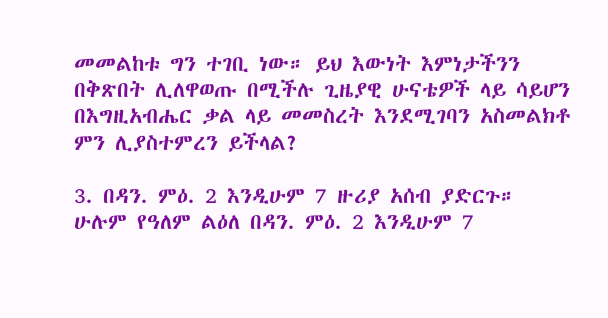መመልከቱ ግን ተገቢ ነው። ይህ እውነት እምነታችንን በቅጽበት ሊለዋወጡ በሚችሉ ጊዜያዊ ሁናቴዎች ላይ ሳይሆን በእግዚአብሔር ቃል ላይ መመስረት እንደሚገባን አስመልክቶ ምን ሊያስተምረን ይችላል?

3. በዳን. ምዕ. 2 እንዲሁም 7 ዙሪያ አሰብ ያድርጉ። ሁሉም የዓለም ልዕለ በዳን. ምዕ. 2 እንዲሁም 7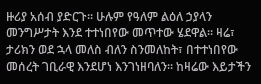ዙሪያ አሰብ ያድርጉ። ሁሉም የዓለም ልዕለ ኃያላን መንግሥታት እንደ ተተነበየው መጥተው ሄደዋል። ዛሬ፣ ታሪክን ወደ ኋላ መለስ ብለን ስንመለከት፣ በተተነበየው መሰረት ገቢራዊ እንደሆነ እንገነዘባለን። ከዛሬው እይታችን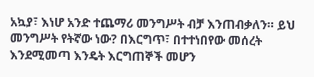አኳያ፣ እነሆ አንድ ተጨማሪ መንግሥት ብቻ እንጠብቃለን። ይህ መንግሥት የትኛው ነው? በእርግጥ፣ በተተነበየው መሰረት እንደሚመጣ እንዴት እርግጠኞች መሆን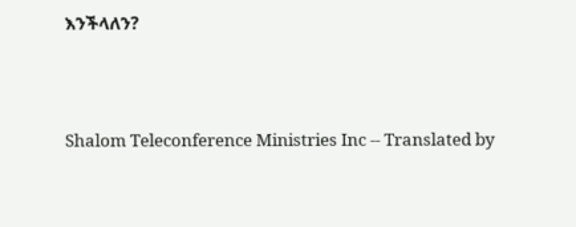እንችላለን?




Shalom Teleconference Ministries Inc -- Translated by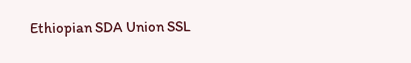Ethiopian SDA Union SSL